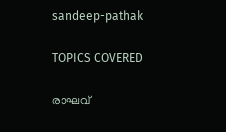sandeep-pathak

TOPICS COVERED

രാഘവ്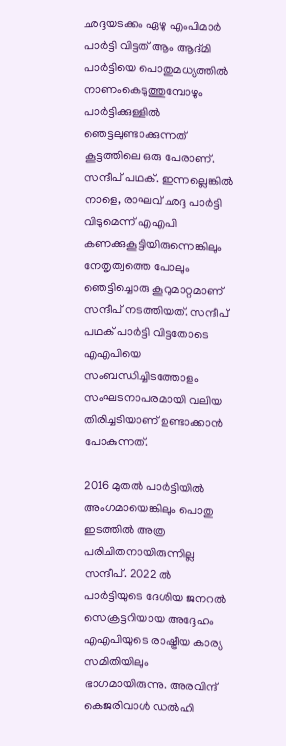ഛദ്ദയടക്കം ഏഴു എംപിമാര്‍ പാര്‍ട്ടി വിട്ടത് ആം ആദ്മി പാര്‍ട്ടിയെ പൊതുമധ്യത്തില്‍ നാണംകെടുത്തുമ്പോഴും പാര്‍ട്ടിക്കുള്ളില്‍ ഞെട്ടലുണ്ടാക്കുന്നത് കൂട്ടത്തിലെ ഒരു പേരാണ്. സന്ദീപ് പഥക്. ഇന്നല്ലെങ്കില്‍ നാളെ, രാഘവ് ഛദ്ദ പാര്‍ട്ടി വിടുമെന്ന് എഎപി കണക്കുകൂട്ടിയിരുന്നെങ്കിലും നേതൃത്വത്തെ പോലും ഞെട്ടിച്ചൊരു കൂറുമാറ്റമാണ് സന്ദീപ് നടത്തിയത്. സന്ദീപ് പഥക് പാര്‍ട്ടി വിട്ടതോടെ എഎപിയെ സംബന്ധിച്ചിടത്തോളം സംഘടനാപരമായി വലിയ തിരിച്ചടിയാണ് ഉണ്ടാക്കാന്‍ പോകുന്നത്.

2016 മുതല്‍ പാര്‍ട്ടിയില്‍ അംഗമായെങ്കിലും പൊതു ഇടത്തില്‍ അത്ര പരിചിതനായിരുന്നില്ല സന്ദീപ്. 2022 ല്‍ പാര്‍ട്ടിയുടെ ദേശിയ ജനറല്‍ സെക്രട്ടറിയായ അദ്ദേഹം എഎപിയുടെ രാഷ്ട്രീയ കാര്യ സമിതിയിലും ഭാഗമായിരുന്നു. അരവിന്ദ് കെജരിവാള്‍ ഡല്‍ഹി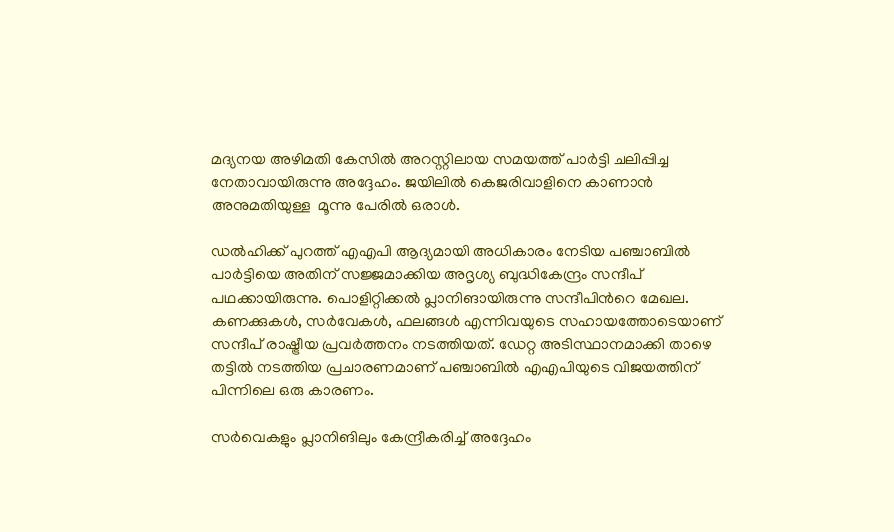മദ്യനയ അഴിമതി കേസില്‍ അറസ്റ്റിലായ സമയത്ത് പാര്‍ട്ടി ചലിപ്പിച്ച നേതാവായിരുന്നു അദ്ദേഹം. ജയിലില്‍ കെജരിവാളിനെ കാണാന്‍  അനുമതിയുള്ള ‌ മൂന്നു പേരില്‍ ഒരാള്‍.

ഡല്‍ഹിക്ക് പുറത്ത് എഎപി ആദ്യമായി അധികാരം നേടിയ പഞ്ചാബില്‍ പാര്‍ട്ടിയെ അതിന് സ‍ജ്ജമാക്കിയ അദൃശ്യ ബുദ്ധികേന്ദ്രം സന്ദീപ് പഥക്കായിരുന്നു. പൊളിറ്റിക്കല്‍ പ്ലാനിങായിരുന്നു സന്ദീപിന്‍റെ മേഖല. കണക്കുകൾ, സർവേകൾ, ഫലങ്ങൾ എന്നിവയുടെ സഹായത്തോടെയാണ് സന്ദീപ് രാഷ്ട്രീയ പ്രവര്‍ത്തനം നടത്തിയത്. ഡേറ്റ അടിസ്ഥാനമാക്കി താഴെ തട്ടില്‍ നടത്തിയ പ്രചാരണമാണ് പഞ്ചാബില്‍ എഎപിയുടെ വിജയത്തിന് പിന്നിലെ ഒരു കാരണം.

സര്‍വെകളും പ്ലാനിങിലും കേന്ദ്രീകരിച്ച് അദ്ദേഹം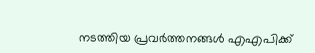നടത്തിയ പ്രവര്‍ത്തനങ്ങള്‍ എഎപിക്ക്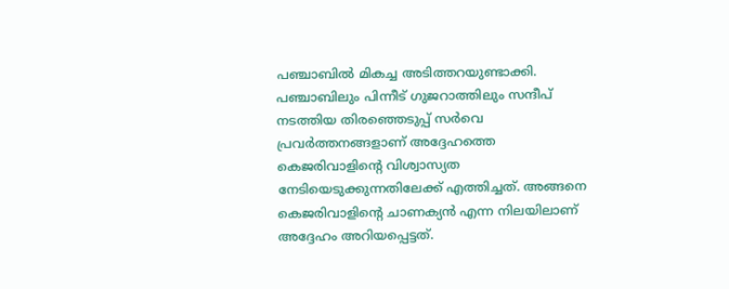പഞ്ചാബില്‍ മികച്ച അടിത്തറയുണ്ടാക്കി. പഞ്ചാബിലും പിന്നീട് ഗുജറാത്തിലും സന്ദീപ് നടത്തിയ തിരഞ്ഞെടുപ്പ് സര്‍വെ പ്രവര്‍ത്തനങ്ങളാണ് അദ്ദേഹത്തെ കെജരിവാളിന്‍റെ വിശ്വാസ്യത നേടിയെടുക്കുന്നതിലേക്ക് എത്തിച്ചത്. അങ്ങനെ കെജരിവാളിന്‍റെ ചാണക്യന്‍ എന്ന നിലയിലാണ് അദ്ദേഹം അറിയപ്പെട്ടത്.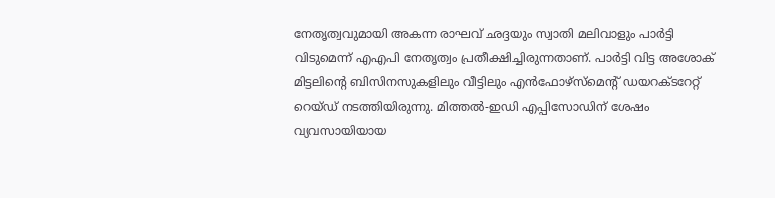നേതൃത്വവുമായി അകന്ന രാഘവ് ഛദ്ദയും സ്വാതി മലിവാളും പാര്‍ട്ടി വിടുമെന്ന് എഎപി നേതൃത്വം പ്രതീക്ഷിച്ചിരുന്നതാണ്. പാര്‍ട്ടി വിട്ട അശോക് മിട്ടലിന്‍റെ ബിസിനസുകളിലും വീട്ടിലും എന്‍ഫോഴ്സ്മെന്‍റ് ഡയറക്ടറേറ്റ് റെയ്ഡ് നടത്തിയിരുന്നു. മിത്തൽ-ഇഡി എപ്പിസോഡിന് ശേഷം വ്യവസായിയായ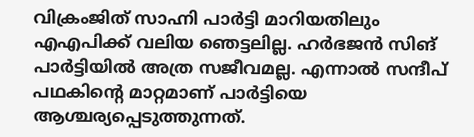വിക്രംജിത് സാഹ്നി പാര്‍ട്ടി മാറിയതിലും എഎപിക്ക് വലിയ ഞെട്ടലില്ല. ഹര്‍ഭജന്‍ സിങ് പാര്‍ട്ടിയില്‍ അത്ര സജീവമല്ല. എന്നാല്‍ സന്ദീപ് പഥകിന്‍റെ മാറ്റമാണ് പാര്‍ട്ടിയെ ആശ്ചര്യപ്പെടുത്തുന്നത്.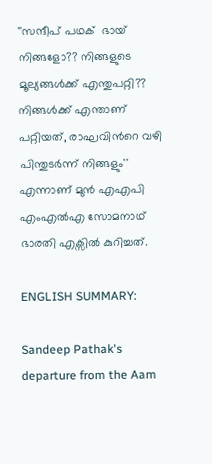''സന്ദീപ് പഥക്  ഭായ് നിങ്ങളോ?? നിങ്ങളുടെ മൂല്യങ്ങള്‍ക്ക് എന്തുപറ്റി?? നിങ്ങള്‍ക്ക് എന്താണ് പറ്റിയത്, രാഘവിന്‍റെ വഴി പിന്തുടര്‍ന്ന് നിങ്ങളും'' എന്നാണ് മുൻ എഎപി എംഎൽഎ സോമനാഥ് ഭാരതി എക്സില്‍ കുറിച്ചത്.

ENGLISH SUMMARY:

Sandeep Pathak's departure from the Aam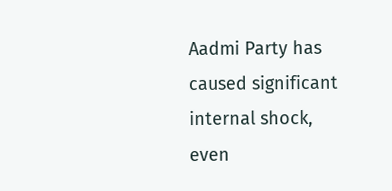Aadmi Party has caused significant internal shock, even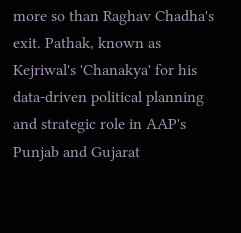more so than Raghav Chadha's exit. Pathak, known as Kejriwal's 'Chanakya' for his data-driven political planning and strategic role in AAP's Punjab and Gujarat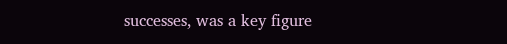successes, was a key figure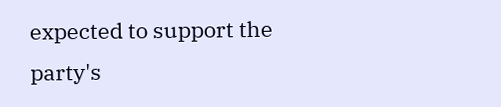expected to support the party's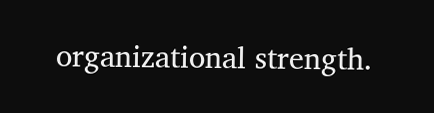organizational strength.